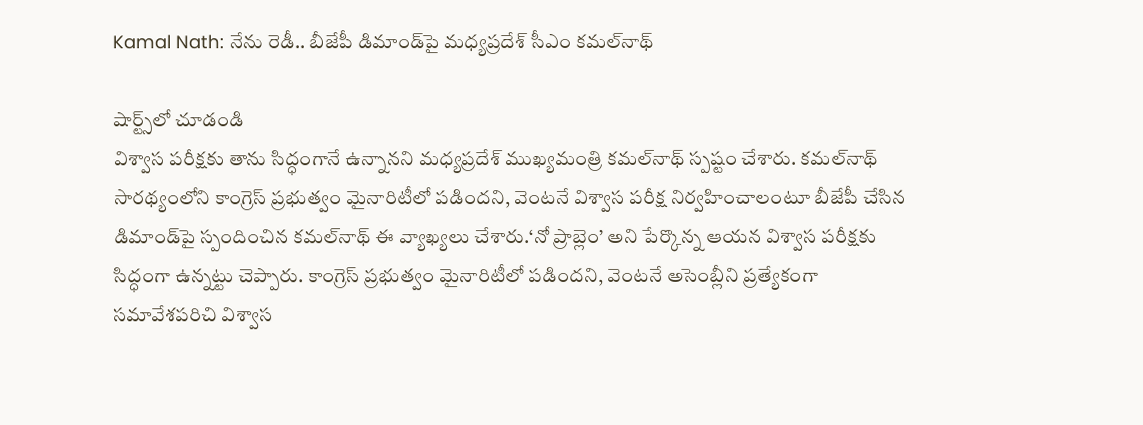Kamal Nath: నేను రెడీ.. బీజేపీ డిమాండ్‌పై మధ్యప్రదేశ్ సీఎం కమల్‌నాథ్

షార్ట్స్‌లో చూడండి
విశ్వాస పరీక్షకు తాను సిద్ధంగానే ఉన్నానని మధ్యప్రదేశ్ ముఖ్యమంత్రి కమల్‌నాథ్ స్పష్టం చేశారు. కమల్‌నాథ్ సారథ్యంలోని కాంగ్రెస్ ప్రభుత్వం మైనారిటీలో పడిందని, వెంటనే విశ్వాస పరీక్ష నిర్వహించాలంటూ బీజేపీ చేసిన డిమాండ్‌పై స్పందించిన కమల్‌నాథ్ ఈ వ్యాఖ్యలు చేశారు.‘నో ప్రాబ్లెం’ అని పేర్కొన్న ఆయన విశ్వాస పరీక్షకు సిద్ధంగా ఉన్నట్టు చెప్పారు. కాంగ్రెస్ ప్రభుత్వం మైనారిటీలో పడిందని, వెంటనే అసెంబ్లీని ప్రత్యేకంగా సమావేశపరిచి విశ్వాస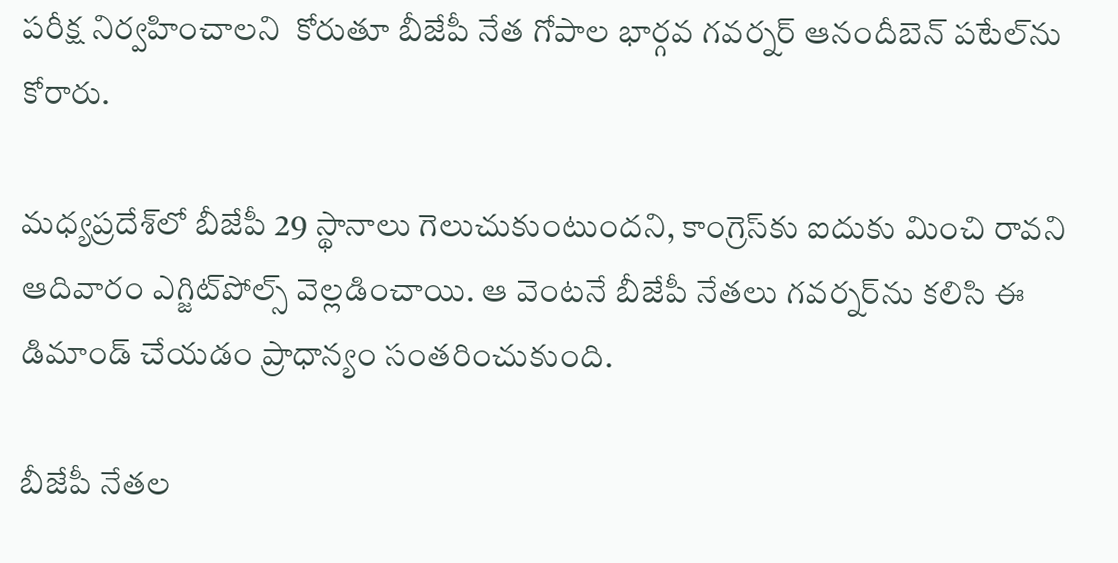పరీక్ష నిర్వహించాలని  కోరుతూ బీజేపీ నేత గోపాల భార్గవ గవర్నర్ ఆనందీబెన్ పటేల్‌ను కోరారు.

మధ్యప్రదేశ్‌లో బీజేపీ 29 స్థానాలు గెలుచుకుంటుందని, కాంగ్రెస్‌కు ఐదుకు మించి రావని ఆదివారం ఎగ్జిట్‌పోల్స్ వెల్లడించాయి. ఆ వెంటనే బీజేపీ నేతలు గవర్నర్‌ను కలిసి ఈ డిమాండ్ చేయడం ప్రాధాన్యం సంతరించుకుంది.

బీజేపీ నేతల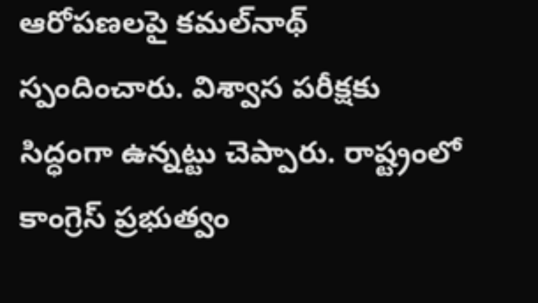ఆరోపణలపై కమల్‌నాథ్ స్పందించారు. విశ్వాస పరీక్షకు సిద్ధంగా ఉన్నట్టు చెప్పారు. రాష్ట్రంలో కాంగ్రెస్ ప్రభుత్వం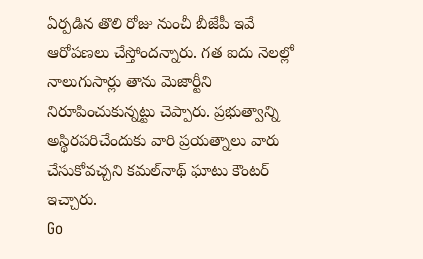ఏర్పడిన తొలి రోజు నుంచీ బీజేపీ ఇవే ఆరోపణలు చేస్తోందన్నారు. గత ఐదు నెలల్లో నాలుగుసార్లు తాను మెజార్టీని నిరూపించుకున్నట్టు చెప్పారు. ప్రభుత్వాన్ని అస్థిరపరిచేందుకు వారి ప్రయత్నాలు వారు చేసుకోవచ్చని కమల్‌నాథ్ ఘాటు కౌంటర్ ఇచ్చారు.
Go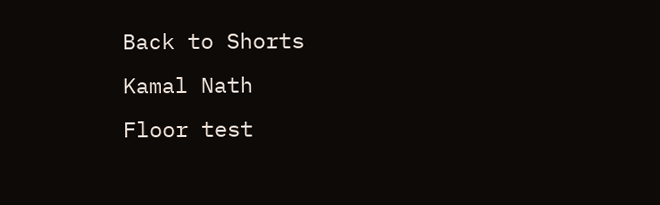Back to Shorts
Kamal Nath
Floor test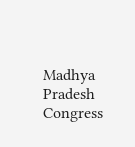Madhya Pradesh
Congress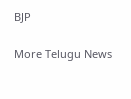BJP

More Telugu News